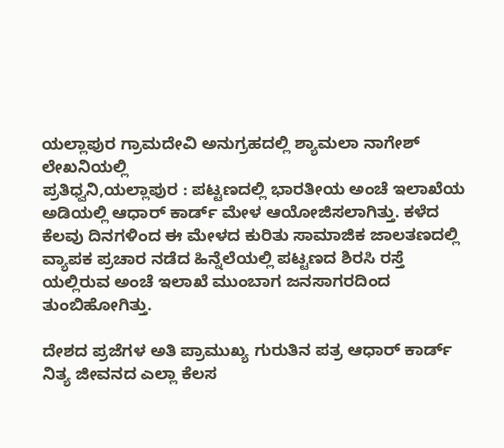ಯಲ್ಲಾಪುರ ಗ್ರಾಮದೇವಿ ಅನುಗ್ರಹದಲ್ಲಿ ಶ್ಯಾಮಲಾ ನಾಗೇಶ್ ಲೇಖನಿಯಲ್ಲಿ
ಪ್ರತಿಧ್ವನಿ,ಯಲ್ಲಾಪುರ : ಪಟ್ಟಣದಲ್ಲಿ ಭಾರತೀಯ ಅಂಚೆ ಇಲಾಖೆಯ ಅಡಿಯಲ್ಲಿ ಆಧಾರ್ ಕಾರ್ಡ್ ಮೇಳ ಆಯೋಜಿಸಲಾಗಿತ್ತು. ಕಳೆದ ಕೆಲವು ದಿನಗಳಿಂದ ಈ ಮೇಳದ ಕುರಿತು ಸಾಮಾಜಿಕ ಜಾಲತಣದಲ್ಲಿ ವ್ಯಾಪಕ ಪ್ರಚಾರ ನಡೆದ ಹಿನ್ನೆಲೆಯಲ್ಲಿ ಪಟ್ಟಣದ ಶಿರಸಿ ರಸ್ತೆ ಯಲ್ಲಿರುವ ಅಂಚೆ ಇಲಾಖೆ ಮುಂಬಾಗ ಜನಸಾಗರದಿಂದ ತುಂಬಿಹೋಗಿತ್ತು.

ದೇಶದ ಪ್ರಜೆಗಳ ಅತಿ ಪ್ರಾಮುಖ್ಯ ಗುರುತಿನ ಪತ್ರ ಆಧಾರ್ ಕಾರ್ಡ್ ನಿತ್ಯ ಜೀವನದ ಎಲ್ಲಾ ಕೆಲಸ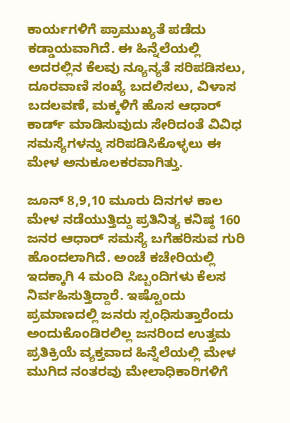ಕಾರ್ಯಗಳಿಗೆ ಪ್ರಾಮುಖ್ಯತೆ ಪಡೆದು ಕಡ್ಡಾಯವಾಗಿದೆ. ಈ ಹಿನ್ನೆಲೆಯಲ್ಲಿ ಅದರಲ್ಲಿನ ಕೆಲವು ನ್ಯೂನ್ಯತೆ ಸರಿಪಡಿಸಲು, ದೂರವಾಣಿ ಸಂಖ್ಯೆ ಬದಲಿಸಲು, ವಿಳಾಸ ಬದಲವಣೆ, ಮಕ್ಕಳಿಗೆ ಹೊಸ ಆಧಾರ್ ಕಾರ್ಡ್ ಮಾಡಿಸುವುದು ಸೇರಿದಂತೆ ವಿವಿಧ ಸಮಸ್ಯೆಗಳನ್ನು ಸರಿಪಡಿಸಿಕೊಳ್ಳಲು ಈ ಮೇಳ ಅನುಕೂಲಕರವಾಗಿತ್ತು.

ಜೂನ್ 8,9,10 ಮೂರು ದಿನಗಳ ಕಾಲ ಮೇಳ ನಡೆಯುತ್ತಿದ್ದು ಪ್ರತಿನಿತ್ಯ ಕನಿಷ್ಠ 160 ಜನರ ಆಧಾರ್ ಸಮಸ್ಯೆ ಬಗೆಹರಿಸುವ ಗುರಿ ಹೊಂದಲಾಗಿದೆ. ಅಂಚೆ ಕಚೇರಿಯಲ್ಲಿ ಇದಕ್ಕಾಗಿ 4 ಮಂದಿ ಸಿಬ್ಬಂದಿಗಳು ಕೆಲಸ ನಿರ್ವಹಿಸುತ್ತಿದ್ದಾರೆ. ಇಷ್ಟೊಂದು ಪ್ರಮಾಣದಲ್ಲಿ ಜನರು ಸ್ಪಂಧಿಸುತ್ತಾರೆಂದು ಅಂದುಕೊಂಡಿರಲಿಲ್ಲ ಜನರಿಂದ ಉತ್ತಮ ಪ್ರತಿಕ್ರಿಯೆ ವ್ಯಕ್ತವಾದ ಹಿನ್ನೆಲೆಯಲ್ಲಿ ಮೇಳ ಮುಗಿದ ನಂತರವು ಮೇಲಾಧಿಕಾರಿಗಳಿಗೆ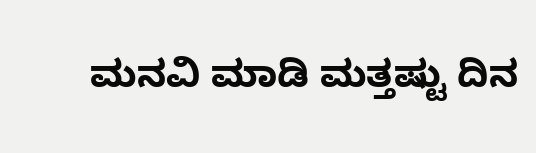ಮನವಿ ಮಾಡಿ ಮತ್ತಷ್ಟು ದಿನ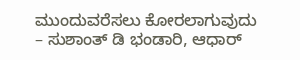ಮುಂದುವರೆಸಲು ಕೋರಲಾಗುವುದು – ಸುಶಾಂತ್ ಡಿ ಭಂಡಾರಿ, ಆಧಾರ್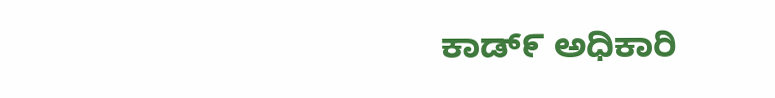ಕಾಡ್೯ ಅಧಿಕಾರಿ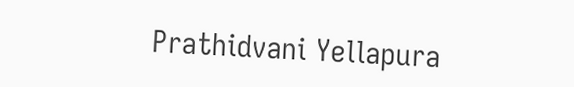Prathidvani Yellapura